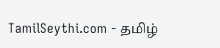TamilSeythi.com - தமிழ்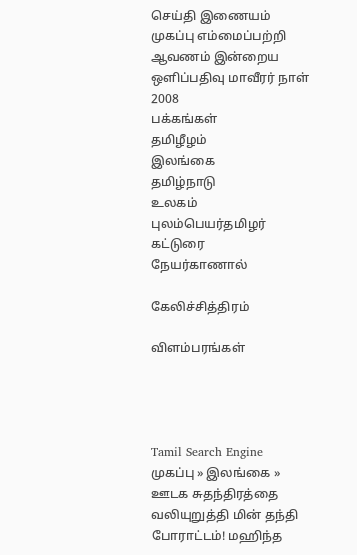செய்தி இணையம்
முகப்பு எம்மைப்பற்றி ஆவணம் இன்றைய ஒளிப்பதிவு மாவீரர் நாள் 2008
பக்கங்கள்
தமிழீழம்
இலங்கை
தமிழ்நாடு
உலகம்
புலம்பெயர்தமிழர்
கட்டுரை
நேயர்காணால்

கேலிச்சித்திரம்

விளம்பரங்கள்




Tamil Search Engine
முகப்பு » இலங்கை » ஊடக சுதந்திரத்தை வலியுறுத்தி மின் தந்தி போராட்டம்! மஹிந்த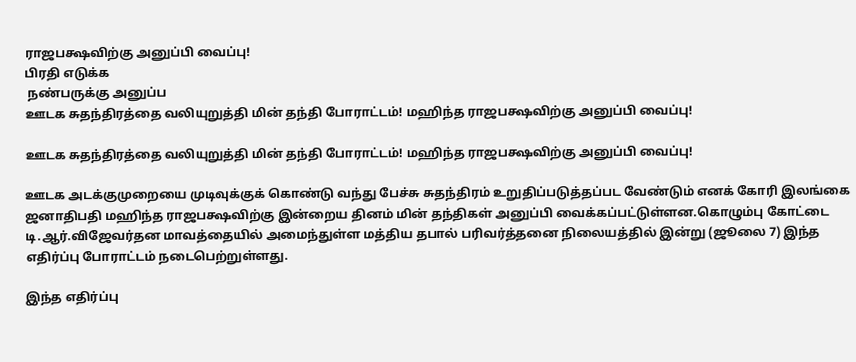ராஜபக்ஷவிற்கு அனுப்பி வைப்பு!
பிரதி எடுக்க
 நண்பருக்கு அனுப்ப
ஊடக சுதந்திரத்தை வலியுறுத்தி மின் தந்தி போராட்டம்! மஹிந்த ராஜபக்ஷவிற்கு அனுப்பி வைப்பு!

ஊடக சுதந்திரத்தை வலியுறுத்தி மின் தந்தி போராட்டம்! மஹிந்த ராஜபக்ஷவிற்கு அனுப்பி வைப்பு!

ஊடக அடக்குமுறையை முடிவுக்குக் கொண்டு வந்து பேச்சு சுதந்திரம் உறுதிப்படுத்தப்பட வேண்டும் எனக் கோரி இலங்கை ஜனாதிபதி மஹிந்த ராஜபக்ஷவிற்கு இன்றைய தினம் மின் தந்திகள் அனுப்பி வைக்கப்பட்டுள்ளன.கொழும்பு கோட்டை டி.ஆர்.விஜேவர்தன மாவத்தையில் அமைந்துள்ள மத்திய தபால் பரிவர்த்தனை நிலையத்தில் இன்று (ஜூலை 7) இந்த எதிர்ப்பு போராட்டம் நடைபெற்றுள்ளது.

இந்த எதிர்ப்பு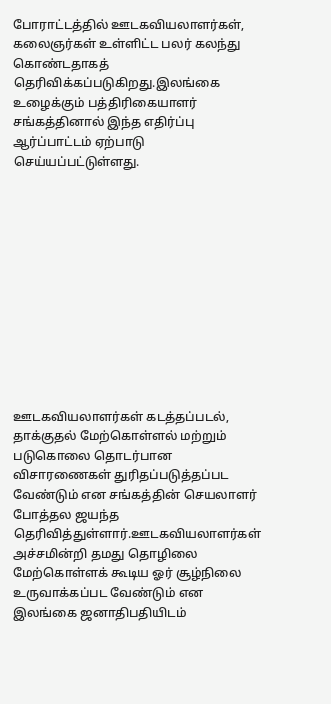போராட்டத்தில் ஊடகவியலாளர்கள், கலைஞர்கள் உள்ளிட்ட பலர் கலந்து கொண்டதாகத் தெரிவிக்கப்படுகிறது.இலங்கை உழைக்கும் பத்திரிகையாளர் சங்கத்தினால் இந்த எதிர்ப்பு ஆர்ப்பாட்டம் ஏற்பாடு செய்யப்பட்டுள்ளது.












ஊடகவியலாளர்கள் கடத்தப்படல், தாக்குதல் மேற்கொள்ளல் மற்றும் படுகொலை தொடர்பான விசாரணைகள் துரிதப்படுத்தப்பட வேண்டும் என சங்கத்தின் செயலாளர் போத்தல ஜயந்த தெரிவித்துள்ளார்.ஊடகவியலாளர்கள் அச்சமின்றி தமது தொழிலை மேற்கொள்ளக் கூடிய ஓர் சூழ்நிலை உருவாக்கப்பட வேண்டும் என இலங்கை ஜனாதிபதியிடம்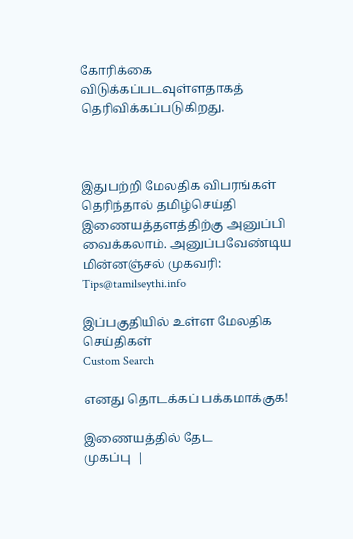கோரிக்கை விடுக்கப்படவுள்ளதாகத் தெரிவிக்கப்படுகிறது.



இதுபற்றி மேலதிக விபரங்கள் தெரிந்தால் தமிழ்செய்தி இணையத்தளத்திற்கு அனுப்பி வைக்கலாம். அனுப்பவேண்டிய மின்னஞ்சல் முகவரி: Tips@tamilseythi.info

இப்பகுதியில் உள்ள மேலதிக செய்திகள்
Custom Search

எனது தொடக்கப் பக்கமாக்குக!

இணையத்தில் தேட
முகப்பு  |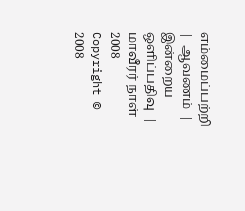எம்மைப்பற்றி  |  ஆவணம்  |  இன்றைய ஒளிப்பதிவு  |  மாவீரர் நாள் 2008
Copyright © 2008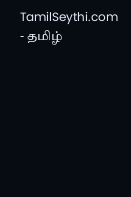TamilSeythi.com - தமிழ்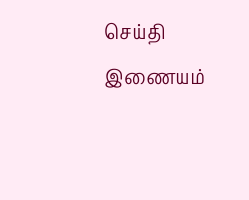செய்தி இணையம்